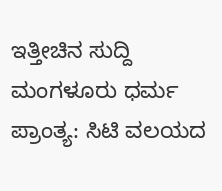ಇತ್ತೀಚಿನ ಸುದ್ದಿ
ಮಂಗಳೂರು ಧರ್ಮ ಪ್ರಾಂತ್ಯ: ಸಿಟಿ ವಲಯದ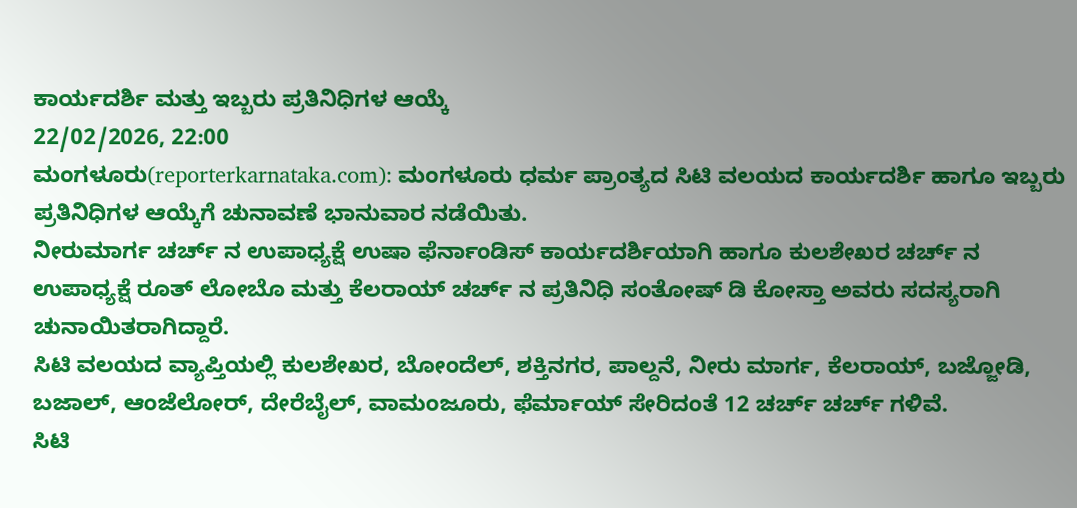ಕಾರ್ಯದರ್ಶಿ ಮತ್ತು ಇಬ್ಬರು ಪ್ರತಿನಿಧಿಗಳ ಆಯ್ಕೆ
22/02/2026, 22:00
ಮಂಗಳೂರು(reporterkarnataka.com): ಮಂಗಳೂರು ಧರ್ಮ ಪ್ರಾಂತ್ಯದ ಸಿಟಿ ವಲಯದ ಕಾರ್ಯದರ್ಶಿ ಹಾಗೂ ಇಬ್ಬರು ಪ್ರತಿನಿಧಿಗಳ ಆಯ್ಕೆಗೆ ಚುನಾವಣೆ ಭಾನುವಾರ ನಡೆಯಿತು.
ನೀರುಮಾರ್ಗ ಚರ್ಚ್ ನ ಉಪಾಧ್ಯಕ್ಷೆ ಉಷಾ ಫೆರ್ನಾಂಡಿಸ್ ಕಾರ್ಯದರ್ಶಿಯಾಗಿ ಹಾಗೂ ಕುಲಶೇಖರ ಚರ್ಚ್ ನ ಉಪಾಧ್ಯಕ್ಷೆ ರೂತ್ ಲೋಬೊ ಮತ್ತು ಕೆಲರಾಯ್ ಚರ್ಚ್ ನ ಪ್ರತಿನಿಧಿ ಸಂತೋಷ್ ಡಿ ಕೋಸ್ತಾ ಅವರು ಸದಸ್ಯರಾಗಿ ಚುನಾಯಿತರಾಗಿದ್ದಾರೆ.
ಸಿಟಿ ವಲಯದ ವ್ಯಾಪ್ತಿಯಲ್ಲಿ ಕುಲಶೇಖರ, ಬೋಂದೆಲ್, ಶಕ್ತಿನಗರ, ಪಾಲ್ದನೆ, ನೀರು ಮಾರ್ಗ, ಕೆಲರಾಯ್, ಬಜ್ಜೋಡಿ, ಬಜಾಲ್, ಆಂಜೆಲೋರ್, ದೇರೆಬೈಲ್, ವಾಮಂಜೂರು, ಫೆರ್ಮಾಯ್ ಸೇರಿದಂತೆ 12 ಚರ್ಚ್ ಚರ್ಚ್ ಗಳಿವೆ.
ಸಿಟಿ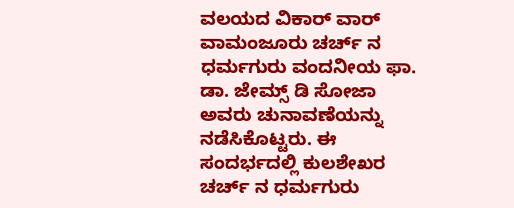ವಲಯದ ವಿಕಾರ್ ವಾರ್ ವಾಮಂಜೂರು ಚರ್ಚ್ ನ ಧರ್ಮಗುರು ವಂದನೀಯ ಫಾ. ಡಾ. ಜೇಮ್ಸ್ ಡಿ ಸೋಜಾ ಅವರು ಚುನಾವಣೆಯನ್ನು ನಡೆಸಿಕೊಟ್ಟರು. ಈ ಸಂದರ್ಭದಲ್ಲಿ ಕುಲಶೇಖರ ಚರ್ಚ್ ನ ಧರ್ಮಗುರು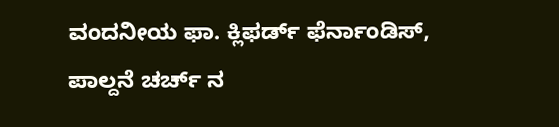ವಂದನೀಯ ಫಾ. ಕ್ಲಿಫರ್ಡ್ ಫೆರ್ನಾಂಡಿಸ್, ಪಾಲ್ದನೆ ಚರ್ಚ್ ನ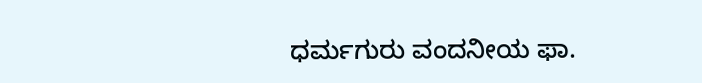ಧರ್ಮಗುರು ವಂದನೀಯ ಫಾ.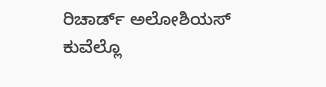ರಿಚಾರ್ಡ್ ಅಲೋಶಿಯಸ್ ಕುವೆಲ್ಲೊ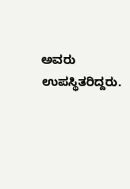ಅವರು ಉಪಸ್ಥಿತರಿದ್ದರು.